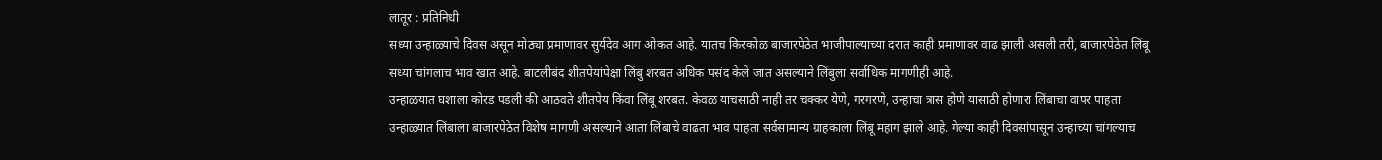लातूर : प्रतिनिधी
सध्या उन्हाळ्याचे दिवस असून मोठ्या प्रमाणावर सुर्यदेव आग ओकत आहे. यातच किरकोळ बाजारपेठेत भाजीपाल्याच्या दरात काही प्रमाणावर वाढ झाली असली तरी, बाजारपेठेत लिंबू सध्या चांगलाच भाव खात आहे. बाटलीबंद शीतपेयांपेक्षा लिंबु शरबत अधिक पसंद केले जात असल्याने लिंबुला सर्वाधिक मागणीही आहे.
उन्हाळयात घशाला कोरड पडली की आठवते शीतपेय किंवा लिंबू शरबत. केवळ याचसाठी नाही तर चक्कर येणे, गरगरणे, उन्हाचा त्रास होणे यासाठी होणारा लिंबाचा वापर पाहता उन्हाळ्यात लिंबाला बाजारपेठेत विशेष मागणी असल्याने आता लिंबाचे वाढता भाव पाहता सर्वसामान्य ग्राहकाला लिंबू महाग झाले आहे. गेल्या काही दिवसांपासून उन्हाच्या चांगल्याच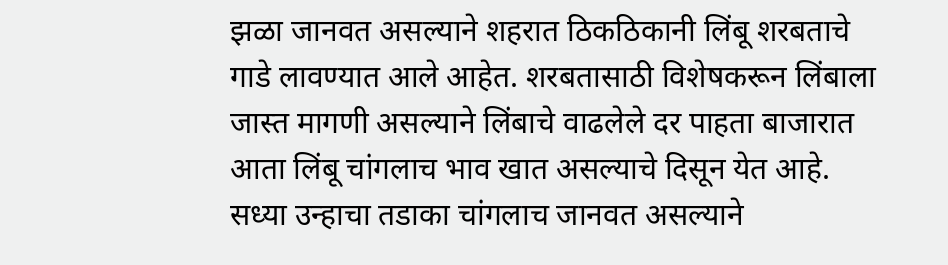झळा जानवत असल्याने शहरात ठिकठिकानी लिंबू शरबताचे गाडे लावण्यात आले आहेत. शरबतासाठी विशेषकरून लिंबाला जास्त मागणी असल्याने लिंबाचे वाढलेले दर पाहता बाजारात आता लिंबू चांगलाच भाव खात असल्याचे दिसून येत आहे. सध्या उन्हाचा तडाका चांगलाच जानवत असल्याने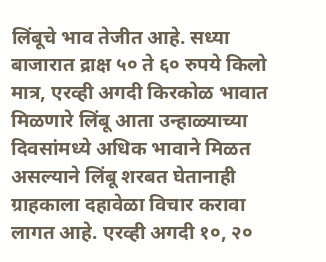लिंबूचे भाव तेजीत आहे. सध्या बाजारात द्राक्ष ५० ते ६० रुपये किलो मात्र, एरव्ही अगदी किरकोळ भावात मिळणारे लिंबू आता उन्हाळ्याच्या दिवसांमध्ये अधिक भावाने मिळत असल्याने लिंबू शरबत घेतानाही ग्राहकाला दहावेळा विचार करावा लागत आहे. एरव्ही अगदी १०, २०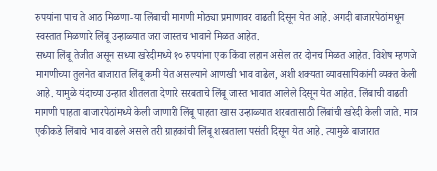रुपयांना पाच ते आठ मिळणा-या लिंबाची मागणी मोठ्या प्रमाणावर वाढती दिसून येत आहे. अगदी बाजारपेठांमधून स्वस्तात मिळणारे लिंबू उन्हाळ्यात जरा जास्तच भावाने मिळत आहेत.
सध्या लिंबू तेजीत असून सध्या खरेदीमध्ये १० रुपयांना एक किंवा लहान असेल तर दोनच मिळत आहेत. विशेष म्हणजे मागणीच्या तुलनेत बाजारात लिंबू कमी येत असल्याने आणखी भाव वाढेल, अशी शक्यता व्यावसायिकांनी व्यक्त केली आहे. यामुळे यंदाच्या उन्हात शीतलता देणारे सरबताचे लिंबू जास्त भावात आलेले दिसून येत आहेत. लिंबाची वाढती मागणी पाहता बाजारपेठांमध्ये केली जाणारी लिंबू पाहता खास उन्हाळ्यात शरबतासाठी लिंबांची खरेदी केली जाते. मात्र एकीकडे लिंबाचे भाव वाढले असले तरी ग्राहकांची लिंबू शरबताला पसंती दिसून येत आहे. त्यामुळे बाजारात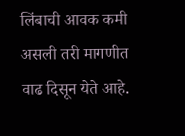लिंबाची आवक कमी असली तरी मागणीत वाढ दिसून येते आहे.